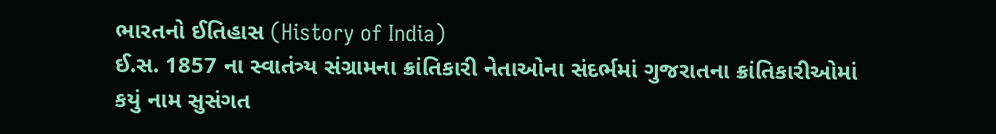ભારતનો ઈતિહાસ (History of India)
ઈ.સ. 1857 ના સ્વાતંત્ર્ય સંગ્રામના ક્રાંતિકારી નેતાઓના સંદર્ભમાં ગુજરાતના ક્રાંતિકારીઓમાં કયું નામ સુસંગત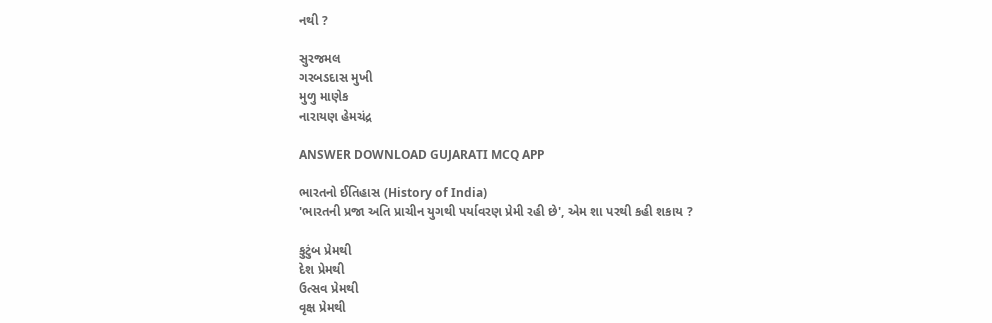નથી ?

સુરજમલ
ગરબડદાસ મુખી
મુળુ માણેક
નારાયણ હેમચંદ્ર

ANSWER DOWNLOAD GUJARATI MCQ APP

ભારતનો ઈતિહાસ (History of India)
'ભારતની પ્રજા અતિ પ્રાચીન યુગથી પર્યાવરણ પ્રેમી રહી છે', એમ શા પરથી કહી શકાય ?

કુટુંબ પ્રેમથી
દેશ પ્રેમથી
ઉત્સવ પ્રેમથી
વૃક્ષ પ્રેમથી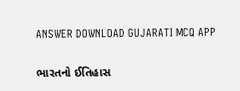ANSWER DOWNLOAD GUJARATI MCQ APP

ભારતનો ઈતિહાસ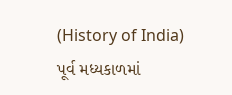(History of India)
પૂર્વ મધ્યકાળમાં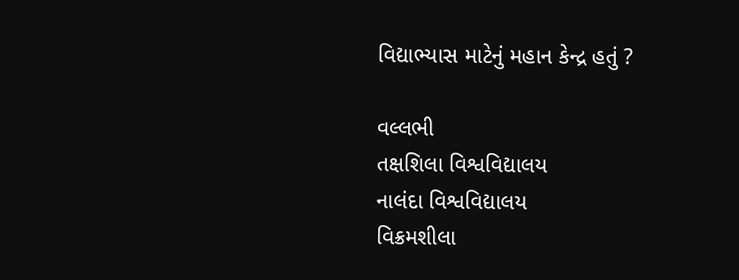વિદ્યાભ્યાસ માટેનું મહાન કેન્દ્ર હતું ?

વલ્લભી
તક્ષશિલા વિશ્વવિદ્યાલય
નાલંદા વિશ્વવિદ્યાલય
વિક્રમશીલા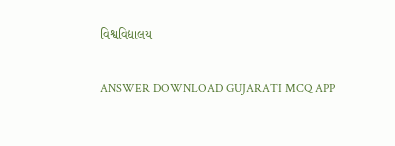વિશ્વવિદ્યાલય

ANSWER DOWNLOAD GUJARATI MCQ APP